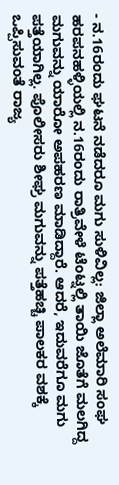- ನ.16ರಂದು ಘಟನೆ ನಡೆದರೂ ಮಗು ಸುಳಿವಿಲ್ಲ: ಜಿಲ್ಲಾ ಅಲೆಮಾರಿ ಸಂಘ
ಹರಪನಹಳ್ಳಿಯಲ್ಲಿ ನ.16ರಂದು ರಾತ್ರಿವೇಳೆ ಟೆಂಟ್ನಲ್ಲಿ ತಾಯಿ ಜೊತೆಗೆ ಮಲಗಿದ್ದ ಮಗುವನ್ನು ಯಾರೋ ಅಪಹರಣ ಮಾಡಿದ್ದಾರೆ. ಆದರೆ, ಇದುವರೆಗೂ ಮಗು ಪತ್ತೆಯಾಗಿಲ್ಲ. ಪೊಲೀಸರು ಶೀಘ್ರ ಮಗುವನ್ನು ಪತ್ತೆಹಚ್ಚಿ ಪಾಲಕರ ವಶಕ್ಕೆ ಒಪ್ಪಿಸುವಂತೆ ರಾಜ್ಯ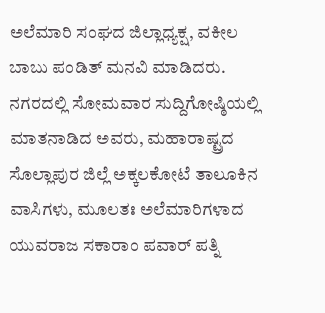ಅಲೆಮಾರಿ ಸಂಘದ ಜಿಲ್ಲಾಧ್ಯಕ್ಷ, ವಕೀಲ ಬಾಬು ಪಂಡಿತ್ ಮನವಿ ಮಾಡಿದರು.
ನಗರದಲ್ಲಿ ಸೋಮವಾರ ಸುದ್ದಿಗೋಷ್ಠಿಯಲ್ಲಿ ಮಾತನಾಡಿದ ಅವರು, ಮಹಾರಾಷ್ಟ್ರದ ಸೊಲ್ಲಾಪುರ ಜಿಲ್ಲೆ ಅಕ್ಕಲಕೋಟೆ ತಾಲೂಕಿನ ವಾಸಿಗಳು, ಮೂಲತಃ ಅಲೆಮಾರಿಗಳಾದ ಯುವರಾಜ ಸಕಾರಾಂ ಪವಾರ್ ಪತ್ನಿ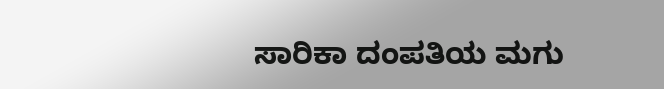ಸಾರಿಕಾ ದಂಪತಿಯ ಮಗು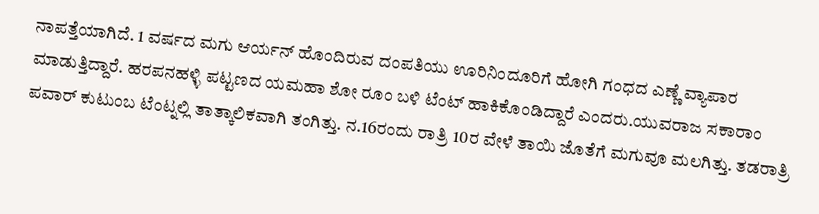ನಾಪತ್ತೆಯಾಗಿದೆ. 1 ವರ್ಷದ ಮಗು ಆರ್ಯನ್ ಹೊಂದಿರುವ ದಂಪತಿಯು ಊರಿನಿಂದೂರಿಗೆ ಹೋಗಿ ಗಂಧದ ಎಣ್ಣೆ ವ್ಯಾಪಾರ ಮಾಡುತ್ತಿದ್ದಾರೆ. ಹರಪನಹಳ್ಳಿ ಪಟ್ಟಣದ ಯಮಹಾ ಶೋ ರೂಂ ಬಳಿ ಟೆಂಟ್ ಹಾಕಿಕೊಂಡಿದ್ದಾರೆ ಎಂದರು.ಯುವರಾಜ ಸಕಾರಾಂ ಪವಾರ್ ಕುಟುಂಬ ಟೆಂಟ್ನಲ್ಲಿ ತಾತ್ಕಾಲಿಕವಾಗಿ ತಂಗಿತ್ತು. ನ.16ರಂದು ರಾತ್ರಿ 10ರ ವೇಳೆ ತಾಯಿ ಜೊತೆಗೆ ಮಗುವೂ ಮಲಗಿತ್ತು. ತಡರಾತ್ರಿ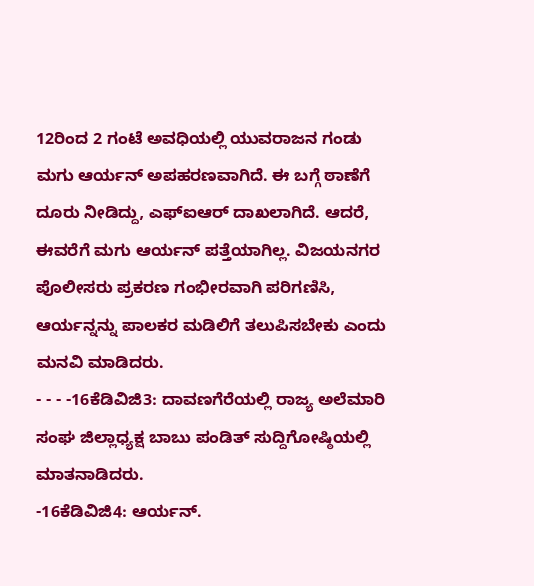12ರಿಂದ 2 ಗಂಟೆ ಅವಧಿಯಲ್ಲಿ ಯುವರಾಜನ ಗಂಡು ಮಗು ಆರ್ಯನ್ ಅಪಹರಣವಾಗಿದೆ. ಈ ಬಗ್ಗೆ ಠಾಣೆಗೆ ದೂರು ನೀಡಿದ್ದು, ಎಫ್ಐಆರ್ ದಾಖಲಾಗಿದೆ. ಆದರೆ, ಈವರೆಗೆ ಮಗು ಆರ್ಯನ್ ಪತ್ತೆಯಾಗಿಲ್ಲ. ವಿಜಯನಗರ ಪೊಲೀಸರು ಪ್ರಕರಣ ಗಂಭೀರವಾಗಿ ಪರಿಗಣಿಸಿ, ಆರ್ಯನ್ನನ್ನು ಪಾಲಕರ ಮಡಿಲಿಗೆ ತಲುಪಿಸಬೇಕು ಎಂದು ಮನವಿ ಮಾಡಿದರು.
- - - -16ಕೆಡಿವಿಜಿ3: ದಾವಣಗೆರೆಯಲ್ಲಿ ರಾಜ್ಯ ಅಲೆಮಾರಿ ಸಂಘ ಜಿಲ್ಲಾಧ್ಯಕ್ಷ ಬಾಬು ಪಂಡಿತ್ ಸುದ್ದಿಗೋಷ್ಠಿಯಲ್ಲಿ ಮಾತನಾಡಿದರು.
-16ಕೆಡಿವಿಜಿ4: ಆರ್ಯನ್.